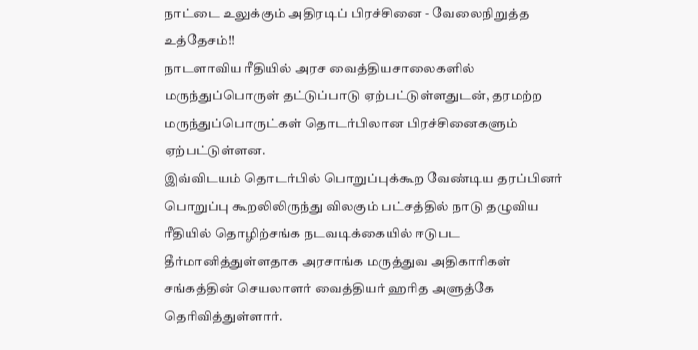நாட்டை உலுக்கும் அதிரடிப் பிரச்சினை - வேலைநிறுத்த உத்தேசம்!!
நாடளாவிய ரீதியில் அரச வைத்தியசாலைகளில் மருந்துப்பொருள் தட்டுப்பாடு ஏற்பட்டுள்ளதுடன், தரமற்ற மருந்துப்பொருட்கள் தொடர்பிலான பிரச்சினைகளும் ஏற்பட்டுள்ளன.
இவ்விடயம் தொடர்பில் பொறுப்புக்கூற வேண்டிய தரப்பினர் பொறுப்பு கூறலிலிருந்து விலகும் பட்சத்தில் நாடு தழுவிய ரீதியில் தொழிற்சங்க நடவடிக்கையில் ஈடுபட தீர்மானித்துள்ளதாக அரசாங்க மருத்துவ அதிகாரிகள் சங்கத்தின் செயலாளர் வைத்தியர் ஹரித அளுத்கே தெரிவித்துள்ளார்.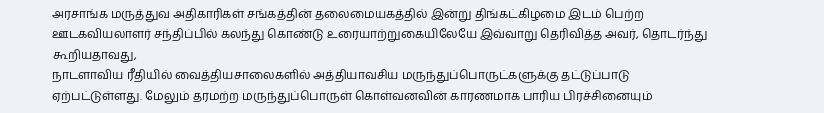அரசாங்க மருத்துவ அதிகாரிகள் சங்கத்தின் தலைமையகத்தில் இன்று திங்கட்கிழமை இடம் பெற்ற ஊடகவியலாளர் சந்திப்பில் கலந்து கொண்டு உரையாற்றுகையிலேயே இவ்வாறு தெரிவித்த அவர், தொடர்ந்து கூறியதாவது,
நாடளாவிய ரீதியில் வைத்தியசாலைகளில் அத்தியாவசிய மருந்துப்பொருட்களுக்கு தட்டுப்பாடு ஏற்பட்டுள்ளது. மேலும் தரமற்ற மருந்துப்பொருள் கொள்வனவின் காரணமாக பாரிய பிரச்சினையும்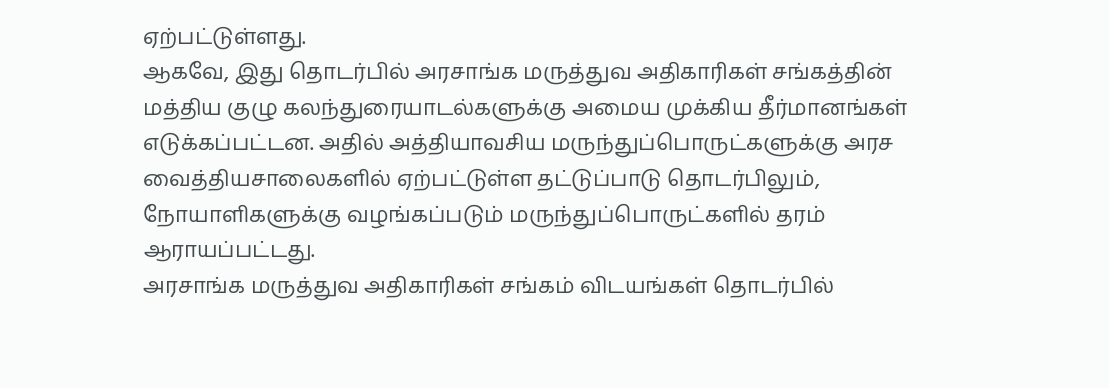ஏற்பட்டுள்ளது.
ஆகவே, இது தொடர்பில் அரசாங்க மருத்துவ அதிகாரிகள் சங்கத்தின் மத்திய குழு கலந்துரையாடல்களுக்கு அமைய முக்கிய தீர்மானங்கள் எடுக்கப்பட்டன. அதில் அத்தியாவசிய மருந்துப்பொருட்களுக்கு அரச வைத்தியசாலைகளில் ஏற்பட்டுள்ள தட்டுப்பாடு தொடர்பிலும், நோயாளிகளுக்கு வழங்கப்படும் மருந்துப்பொருட்களில் தரம் ஆராயப்பட்டது.
அரசாங்க மருத்துவ அதிகாரிகள் சங்கம் விடயங்கள் தொடர்பில்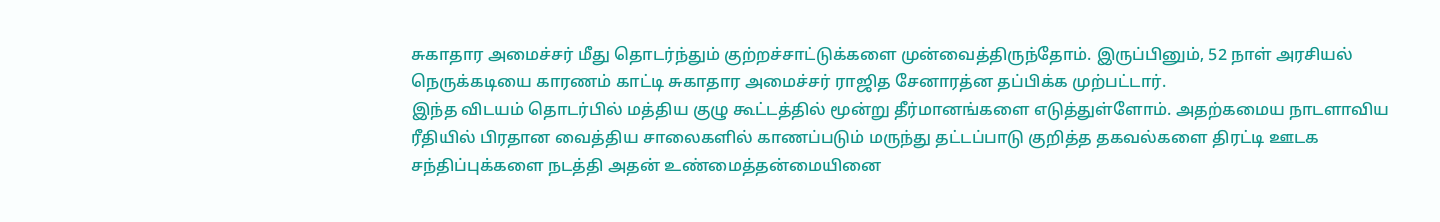சுகாதார அமைச்சர் மீது தொடர்ந்தும் குற்றச்சாட்டுக்களை முன்வைத்திருந்தோம். இருப்பினும், 52 நாள் அரசியல் நெருக்கடியை காரணம் காட்டி சுகாதார அமைச்சர் ராஜித சேனாரத்ன தப்பிக்க முற்பட்டார்.
இந்த விடயம் தொடர்பில் மத்திய குழு கூட்டத்தில் மூன்று தீர்மானங்களை எடுத்துள்ளோம். அதற்கமைய நாடளாவிய ரீதியில் பிரதான வைத்திய சாலைகளில் காணப்படும் மருந்து தட்டப்பாடு குறித்த தகவல்களை திரட்டி ஊடக சந்திப்புக்களை நடத்தி அதன் உண்மைத்தன்மையினை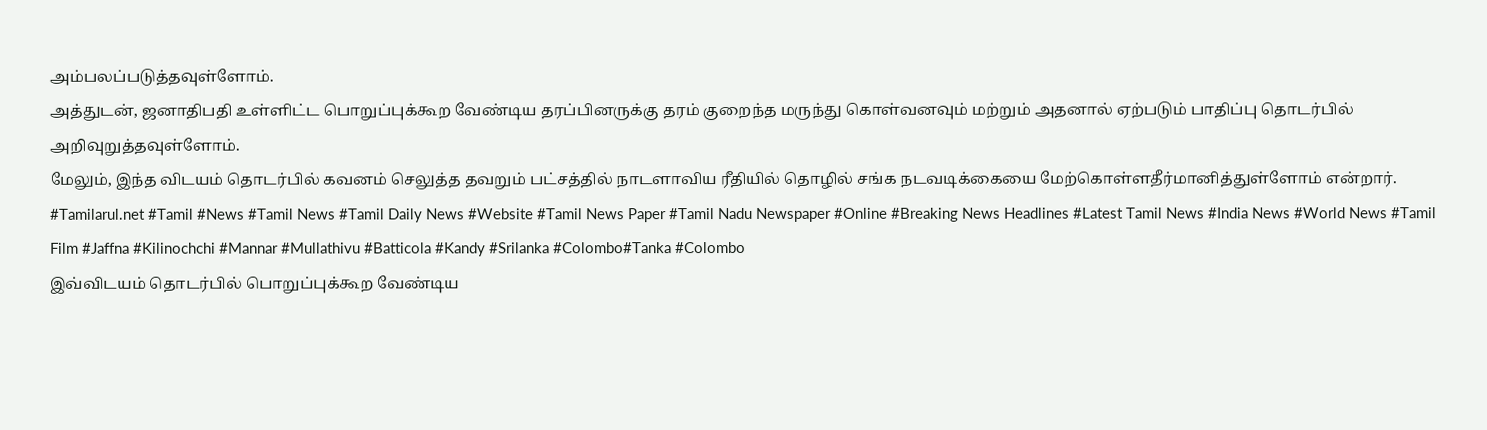அம்பலப்படுத்தவுள்ளோம்.
அத்துடன், ஜனாதிபதி உள்ளிட்ட பொறுப்புக்கூற வேண்டிய தரப்பினருக்கு தரம் குறைந்த மருந்து கொள்வனவும் மற்றும் அதனால் ஏற்படும் பாதிப்பு தொடர்பில் அறிவுறுத்தவுள்ளோம்.
மேலும், இந்த விடயம் தொடர்பில் கவனம் செலுத்த தவறும் பட்சத்தில் நாடளாவிய ரீதியில் தொழில் சங்க நடவடிக்கையை மேற்கொள்ளதீர்மானித்துள்ளோம் என்றார்.
#Tamilarul.net #Tamil #News #Tamil News #Tamil Daily News #Website #Tamil News Paper #Tamil Nadu Newspaper #Online #Breaking News Headlines #Latest Tamil News #India News #World News #Tamil Film #Jaffna #Kilinochchi #Mannar #Mullathivu #Batticola #Kandy #Srilanka #Colombo#Tanka #Colombo
இவ்விடயம் தொடர்பில் பொறுப்புக்கூற வேண்டிய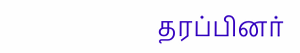தரப்பினர்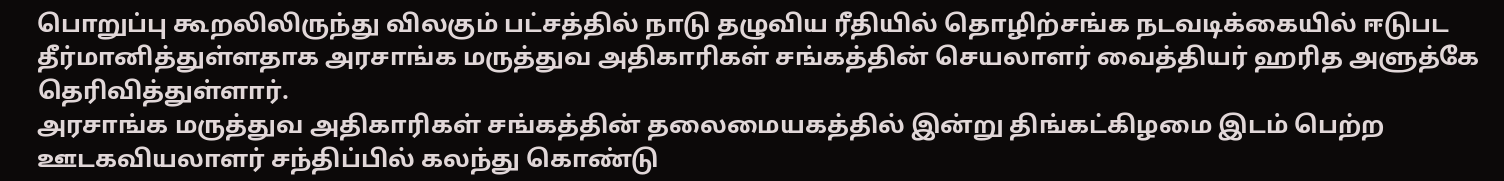பொறுப்பு கூறலிலிருந்து விலகும் பட்சத்தில் நாடு தழுவிய ரீதியில் தொழிற்சங்க நடவடிக்கையில் ஈடுபட தீர்மானித்துள்ளதாக அரசாங்க மருத்துவ அதிகாரிகள் சங்கத்தின் செயலாளர் வைத்தியர் ஹரித அளுத்கே தெரிவித்துள்ளார்.
அரசாங்க மருத்துவ அதிகாரிகள் சங்கத்தின் தலைமையகத்தில் இன்று திங்கட்கிழமை இடம் பெற்ற ஊடகவியலாளர் சந்திப்பில் கலந்து கொண்டு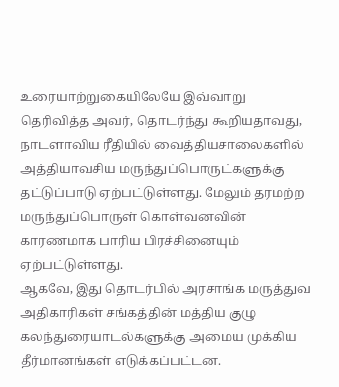உரையாற்றுகையிலேயே இவ்வாறு தெரிவித்த அவர், தொடர்ந்து கூறியதாவது,
நாடளாவிய ரீதியில் வைத்தியசாலைகளில் அத்தியாவசிய மருந்துப்பொருட்களுக்கு தட்டுப்பாடு ஏற்பட்டுள்ளது. மேலும் தரமற்ற மருந்துப்பொருள் கொள்வனவின் காரணமாக பாரிய பிரச்சினையும் ஏற்பட்டுள்ளது.
ஆகவே, இது தொடர்பில் அரசாங்க மருத்துவ அதிகாரிகள் சங்கத்தின் மத்திய குழு கலந்துரையாடல்களுக்கு அமைய முக்கிய தீர்மானங்கள் எடுக்கப்பட்டன.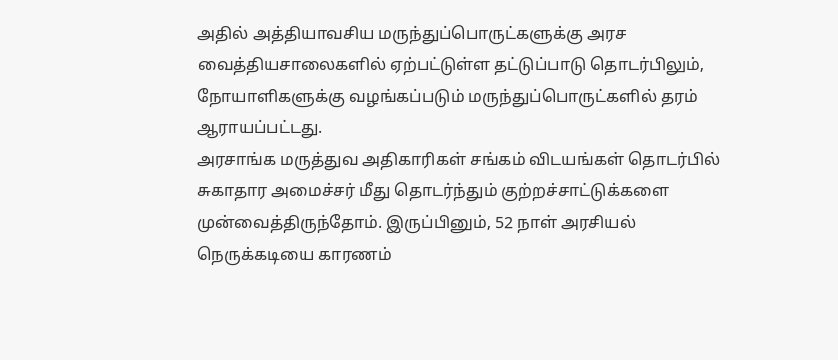அதில் அத்தியாவசிய மருந்துப்பொருட்களுக்கு அரச வைத்தியசாலைகளில் ஏற்பட்டுள்ள தட்டுப்பாடு தொடர்பிலும், நோயாளிகளுக்கு வழங்கப்படும் மருந்துப்பொருட்களில் தரம் ஆராயப்பட்டது.
அரசாங்க மருத்துவ அதிகாரிகள் சங்கம் விடயங்கள் தொடர்பில் சுகாதார அமைச்சர் மீது தொடர்ந்தும் குற்றச்சாட்டுக்களை முன்வைத்திருந்தோம். இருப்பினும், 52 நாள் அரசியல் நெருக்கடியை காரணம்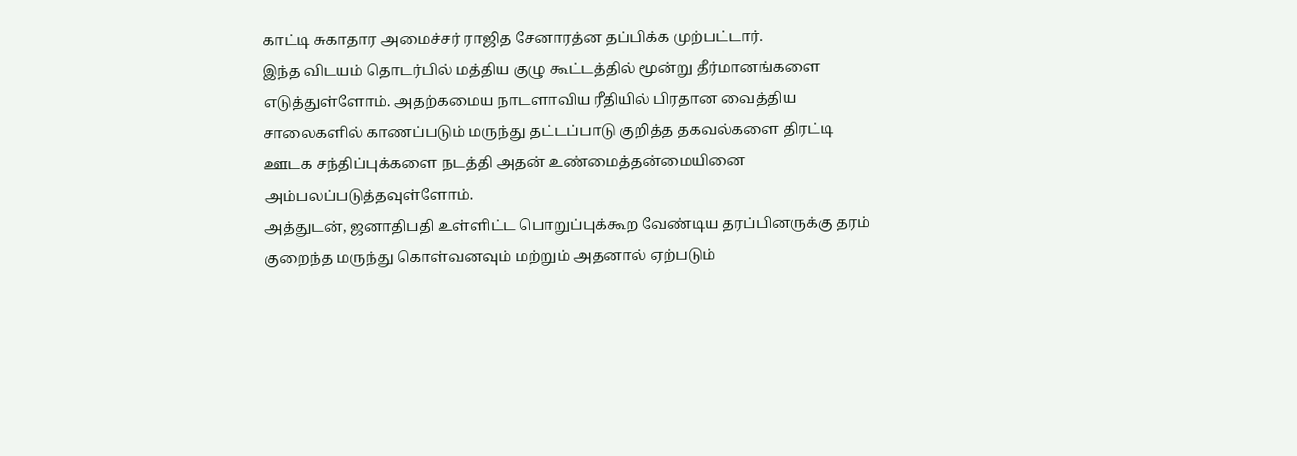காட்டி சுகாதார அமைச்சர் ராஜித சேனாரத்ன தப்பிக்க முற்பட்டார்.
இந்த விடயம் தொடர்பில் மத்திய குழு கூட்டத்தில் மூன்று தீர்மானங்களை எடுத்துள்ளோம். அதற்கமைய நாடளாவிய ரீதியில் பிரதான வைத்திய சாலைகளில் காணப்படும் மருந்து தட்டப்பாடு குறித்த தகவல்களை திரட்டி ஊடக சந்திப்புக்களை நடத்தி அதன் உண்மைத்தன்மையினை அம்பலப்படுத்தவுள்ளோம்.
அத்துடன், ஜனாதிபதி உள்ளிட்ட பொறுப்புக்கூற வேண்டிய தரப்பினருக்கு தரம் குறைந்த மருந்து கொள்வனவும் மற்றும் அதனால் ஏற்படும்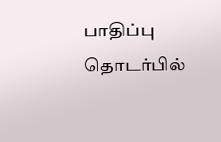பாதிப்பு தொடர்பில்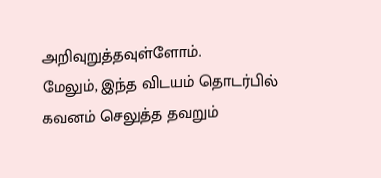அறிவுறுத்தவுள்ளோம்.
மேலும், இந்த விடயம் தொடர்பில் கவனம் செலுத்த தவறும்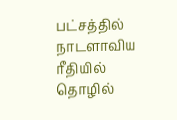பட்சத்தில் நாடளாவிய ரீதியில் தொழில்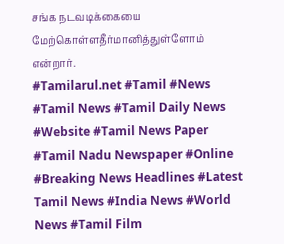சங்க நடவடிக்கையை மேற்கொள்ளதீர்மானித்துள்ளோம் என்றார்.
#Tamilarul.net #Tamil #News #Tamil News #Tamil Daily News #Website #Tamil News Paper #Tamil Nadu Newspaper #Online #Breaking News Headlines #Latest Tamil News #India News #World News #Tamil Film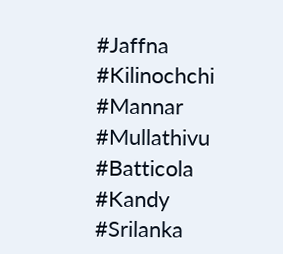#Jaffna #Kilinochchi #Mannar #Mullathivu #Batticola #Kandy #Srilanka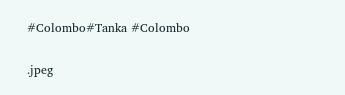#Colombo#Tanka #Colombo

.jpeg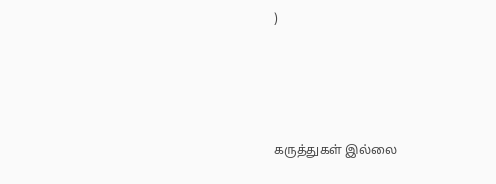)





கருத்துகள் இல்லை